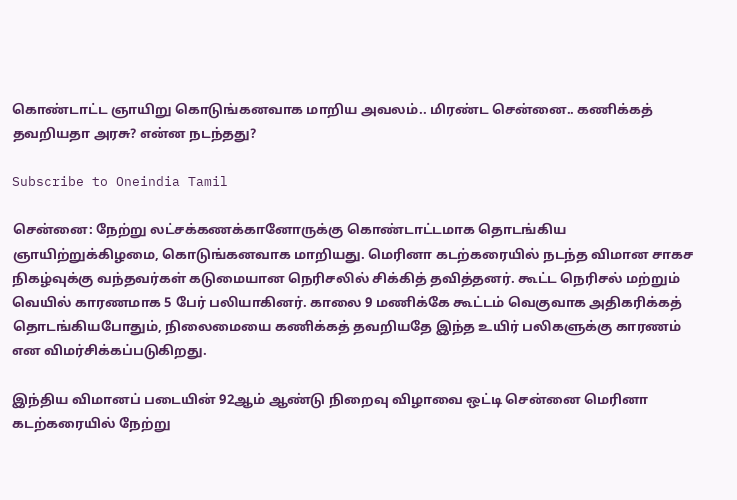கொண்டாட்ட ஞாயிறு கொடுங்கனவாக மாறிய அவலம்.. மிரண்ட சென்னை.. கணிக்கத் தவறியதா அரசு? என்ன நடந்தது?

Subscribe to Oneindia Tamil

சென்னை: நேற்று லட்சக்கணக்கானோருக்கு கொண்டாட்டமாக தொடங்கிய ஞாயிற்றுக்கிழமை, கொடுங்கனவாக மாறியது. மெரினா கடற்கரையில் நடந்த விமான சாகச நிகழ்வுக்கு வந்தவர்கள் கடுமையான நெரிசலில் சிக்கித் தவித்தனர். கூட்ட நெரிசல் மற்றும் வெயில் காரணமாக 5 பேர் பலியாகினர். காலை 9 மணிக்கே கூட்டம் வெகுவாக அதிகரிக்கத் தொடங்கியபோதும், நிலைமையை கணிக்கத் தவறியதே இந்த உயிர் பலிகளுக்கு காரணம் என விமர்சிக்கப்படுகிறது.

இந்திய விமானப் படையின் 92ஆம் ஆண்டு நிறைவு விழாவை ஒட்டி சென்னை மெரினா கடற்கரையில் நேற்று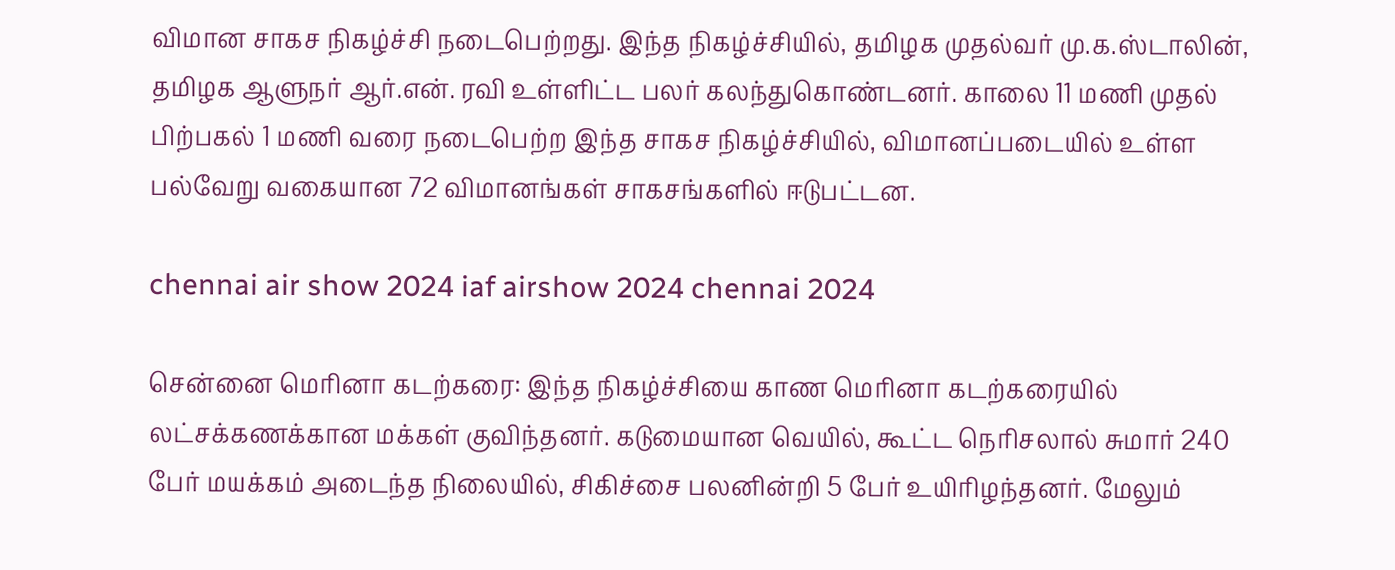விமான சாகச நிகழ்ச்சி நடைபெற்றது. இந்த நிகழ்ச்சியில், தமிழக முதல்வர் மு.க.ஸ்டாலின், தமிழக ஆளுநர் ஆர்.என். ரவி உள்ளிட்ட பலர் கலந்துகொண்டனர். காலை 11 மணி முதல் பிற்பகல் 1 மணி வரை நடைபெற்ற இந்த சாகச நிகழ்ச்சியில், விமானப்படையில் உள்ள பல்வேறு வகையான 72 விமானங்கள் சாகசங்களில் ஈடுபட்டன.

chennai air show 2024 iaf airshow 2024 chennai 2024

சென்னை மெரினா கடற்கரை: இந்த நிகழ்ச்சியை காண மெரினா கடற்கரையில் லட்சக்கணக்கான மக்கள் குவிந்தனர். கடுமையான வெயில், கூட்ட நெரிசலால் சுமார் 240 பேர் மயக்கம் அடைந்த நிலையில், சிகிச்சை பலனின்றி 5 பேர் உயிரிழந்தனர். மேலும்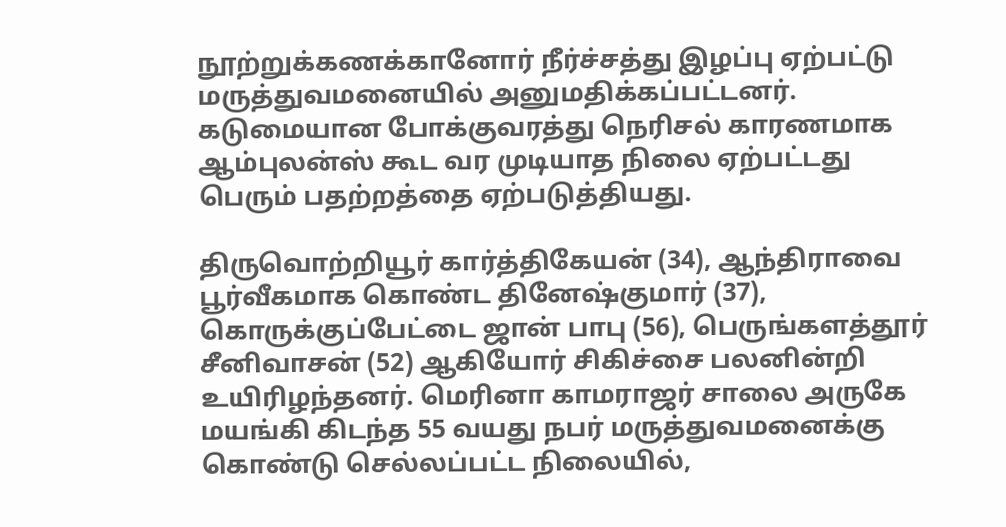நூற்றுக்கணக்கானோர் நீர்ச்சத்து இழப்பு ஏற்பட்டு மருத்துவமனையில் அனுமதிக்கப்பட்டனர். கடுமையான போக்குவரத்து நெரிசல் காரணமாக ஆம்புலன்ஸ் கூட வர முடியாத நிலை ஏற்பட்டது பெரும் பதற்றத்தை ஏற்படுத்தியது.

திருவொற்றியூர் கார்த்திகேயன் (34), ஆந்திராவை பூர்வீகமாக கொண்ட தினேஷ்குமார் (37), கொருக்குப்பேட்டை ஜான் பாபு (56), பெருங்களத்தூர் சீனிவாசன் (52) ஆகியோர் சிகிச்சை பலனின்றி உயிரிழந்தனர். மெரினா காமராஜர் சாலை அருகே மயங்கி கிடந்த 55 வயது நபர் மருத்துவமனைக்கு கொண்டு செல்லப்பட்ட நிலையில்,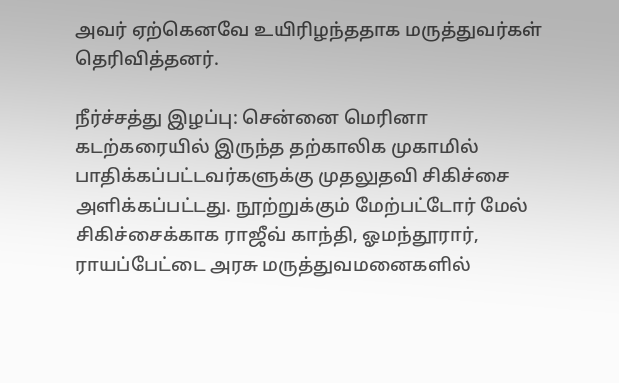அவர் ஏற்கெனவே உயிரிழந்ததாக மருத்துவர்கள் தெரிவித்தனர்.

நீர்ச்சத்து இழப்பு: சென்னை மெரினா கடற்கரையில் இருந்த தற்காலிக முகாமில் பாதிக்கப்பட்டவர்களுக்கு முதலுதவி சிகிச்சை அளிக்கப்பட்டது. நூற்றுக்கும் மேற்பட்டோர் மேல் சிகிச்சைக்காக ராஜீவ் காந்தி, ஓமந்தூரார், ராயப்பேட்டை அரசு மருத்துவமனைகளில்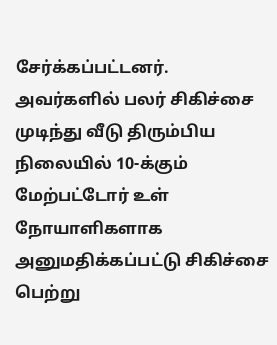சேர்க்கப்பட்டனர். அவர்களில் பலர் சிகிச்சை முடிந்து வீடு திரும்பிய நிலையில் 10-க்கும் மேற்பட்டோர் உள் நோயாளிகளாக அனுமதிக்கப்பட்டு சிகிச்சை பெற்று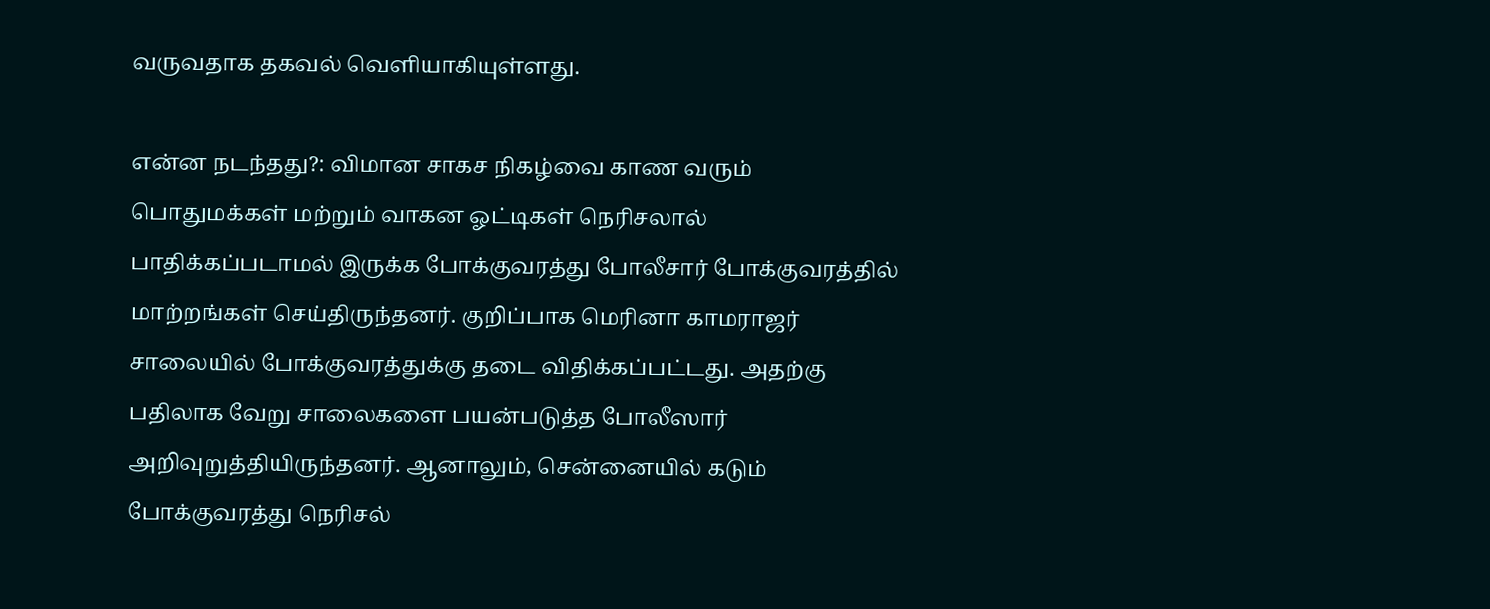வருவதாக தகவல் வெளியாகியுள்ளது.

என்ன நடந்தது?: விமான சாகச நிகழ்வை காண வரும் பொதுமக்கள் மற்றும் வாகன ஓட்டிகள் நெரிசலால் பாதிக்கப்படாமல் இருக்க போக்குவரத்து போலீசார் போக்குவரத்தில் மாற்றங்கள் செய்திருந்தனர். குறிப்பாக மெரினா காமராஜர் சாலையில் போக்குவரத்துக்கு தடை விதிக்கப்பட்டது. அதற்கு பதிலாக வேறு சாலைகளை பயன்படுத்த போலீஸார் அறிவுறுத்தியிருந்தனர். ஆனாலும், சென்னையில் கடும் போக்குவரத்து நெரிசல்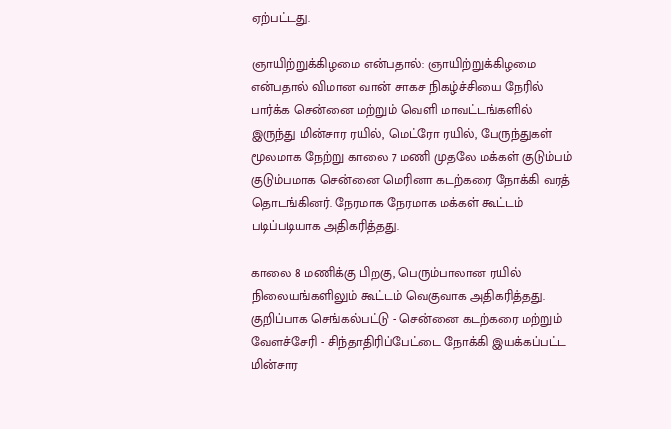ஏற்பட்டது.

ஞாயிற்றுக்கிழமை என்பதால்: ஞாயிற்றுக்கிழமை என்பதால் விமான வான் சாகச நிகழ்ச்சியை நேரில் பார்க்க சென்னை மற்றும் வெளி மாவட்டங்களில் இருந்து மின்சார ரயில், மெட்ரோ ரயில், பேருந்துகள் மூலமாக நேற்று காலை 7 மணி முதலே மக்கள் குடும்பம் குடும்பமாக சென்னை மெரினா கடற்கரை நோக்கி வரத் தொடங்கினர். நேரமாக நேரமாக மக்கள் கூட்டம் படிப்படியாக அதிகரித்தது.

காலை 8 மணிக்கு பிறகு, பெரும்பாலான ரயில் நிலையங்களிலும் கூட்டம் வெகுவாக அதிகரித்தது. குறிப்பாக செங்கல்பட்டு - சென்னை கடற்கரை மற்றும் வேளச்சேரி - சிந்தாதிரிப்பேட்டை நோக்கி இயக்கப்பட்ட மின்சார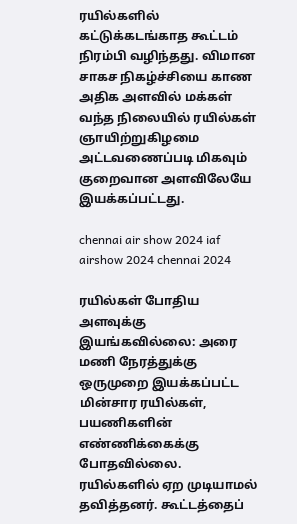ரயில்களில் கட்டுக்கடங்காத கூட்டம் நிரம்பி வழிந்தது. விமான சாகச நிகழ்ச்சியை காண அதிக அளவில் மக்கள் வந்த நிலையில் ரயில்கள் ஞாயிற்றுகிழமை அட்டவணைப்படி மிகவும் குறைவான அளவிலேயே இயக்கப்பட்டது.

chennai air show 2024 iaf airshow 2024 chennai 2024

ரயில்கள் போதிய அளவுக்கு இயங்கவில்லை: அரை மணி நேரத்துக்கு ஒருமுறை இயக்கப்பட்ட மின்சார ரயில்கள், பயணிகளின் எண்ணிக்கைக்கு போதவில்லை. ரயில்களில் ஏற முடியாமல் தவித்தனர். கூட்டத்தைப்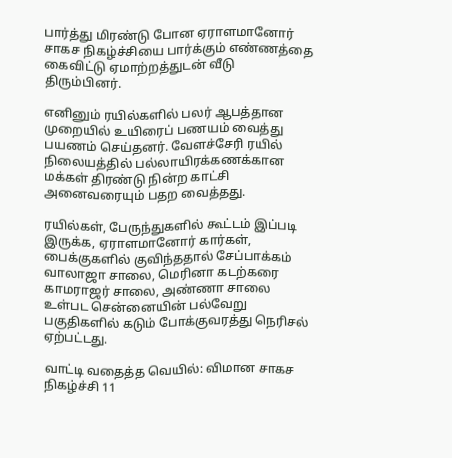பார்த்து மிரண்டு போன ஏராளமானோர் சாகச நிகழ்ச்சியை பார்க்கும் எண்ணத்தை கைவிட்டு ஏமாற்றத்துடன் வீடு திரும்பினர்.

எனினும் ரயில்களில் பலர் ஆபத்தான முறையில் உயிரைப் பணயம் வைத்து பயணம் செய்தனர். வேளச்சேரி ரயில் நிலையத்தில் பல்லாயிரக்கணக்கான மக்கள் திரண்டு நின்ற காட்சி அனைவரையும் பதற வைத்தது.

ரயில்கள், பேருந்துகளில் கூட்டம் இப்படி இருக்க, ஏராளமானோர் கார்கள், பைக்குகளில் குவிந்ததால் சேப்பாக்கம் வாலாஜா சாலை, மெரினா கடற்கரை காமராஜர் சாலை, அண்ணா சாலை உள்பட சென்னையின் பல்வேறு பகுதிகளில் கடும் போக்குவரத்து நெரிசல் ஏற்பட்டது.

வாட்டி வதைத்த வெயில்: விமான சாகச நிகழ்ச்சி 11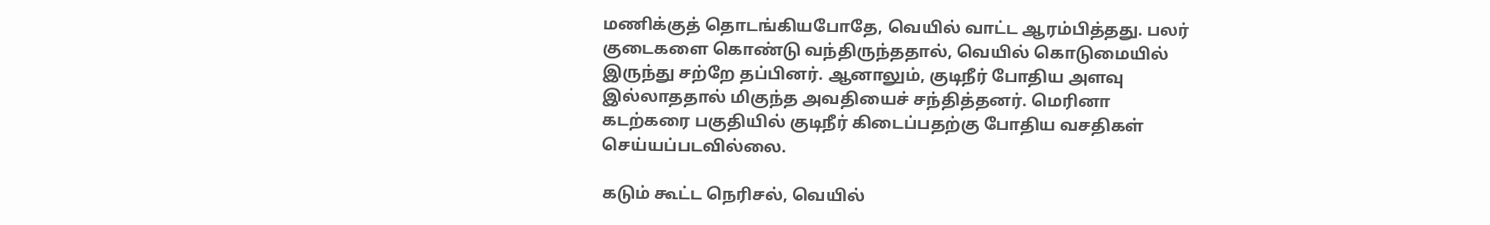மணிக்குத் தொடங்கியபோதே, வெயில் வாட்ட ஆரம்பித்தது. பலர் குடைகளை கொண்டு வந்திருந்ததால், வெயில் கொடுமையில் இருந்து சற்றே தப்பினர். ஆனாலும், குடிநீர் போதிய அளவு இல்லாததால் மிகுந்த அவதியைச் சந்தித்தனர். மெரினா கடற்கரை பகுதியில் குடிநீர் கிடைப்பதற்கு போதிய வசதிகள் செய்யப்படவில்லை.

கடும் கூட்ட நெரிசல், வெயில்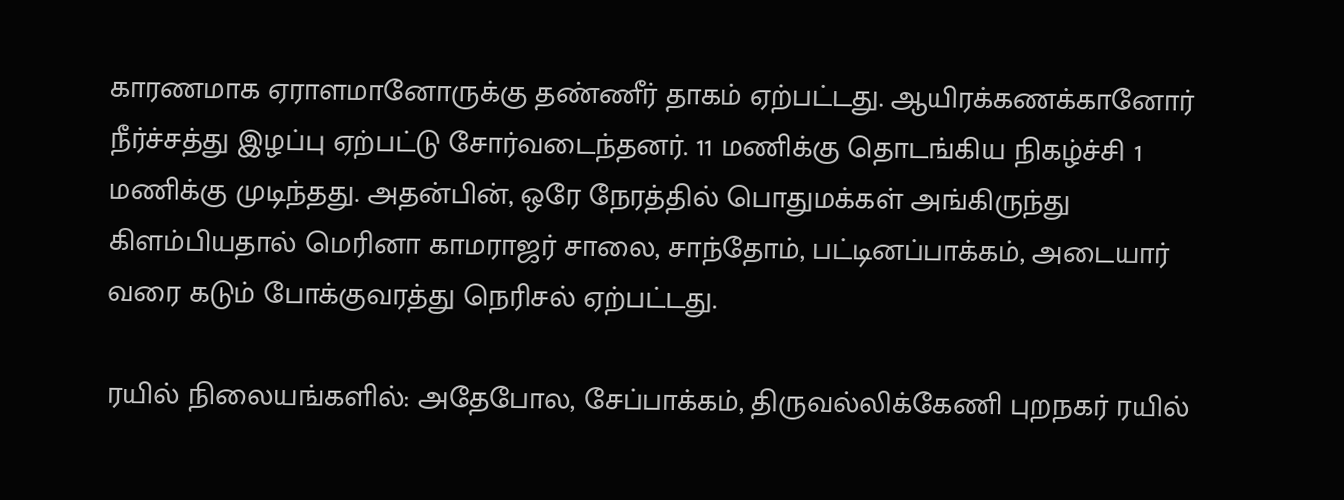காரணமாக ஏராளமானோருக்கு தண்ணீர் தாகம் ஏற்பட்டது. ஆயிரக்கணக்கானோர் நீர்ச்சத்து இழப்பு ஏற்பட்டு சோர்வடைந்தனர். 11 மணிக்கு தொடங்கிய நிகழ்ச்சி 1 மணிக்கு முடிந்தது. அதன்பின், ஒரே நேரத்தில் பொதுமக்கள் அங்கிருந்து கிளம்பியதால் மெரினா காமராஜர் சாலை, சாந்தோம், பட்டினப்பாக்கம், அடையார் வரை கடும் போக்குவரத்து நெரிசல் ஏற்பட்டது.

ரயில் நிலையங்களில்: அதேபோல, சேப்பாக்கம், திருவல்லிக்கேணி புறநகர் ரயில்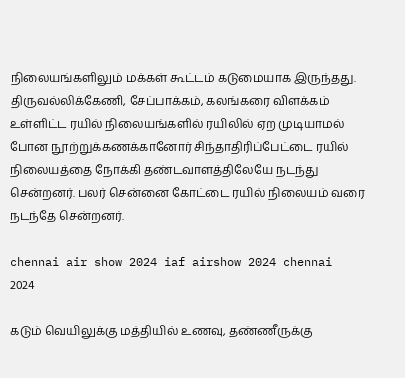நிலையங்களிலும் மக்கள் கூட்டம் கடுமையாக இருந்தது. திருவல்லிக்கேணி, சேப்பாக்கம், கலங்கரை விளக்கம் உள்ளிட்ட ரயில் நிலையங்களில் ரயிலில் ஏற முடியாமல் போன நூற்றுக்கணக்கானோர் சிந்தாதிரிப்பேட்டை ரயில் நிலையத்தை நோக்கி தண்டவாளத்திலேயே நடந்து சென்றனர். பலர் சென்னை கோட்டை ரயில் நிலையம் வரை நடந்தே சென்றனர்.

chennai air show 2024 iaf airshow 2024 chennai 2024

கடும் வெயிலுக்கு மத்தியில் உணவு, தண்ணீருக்கு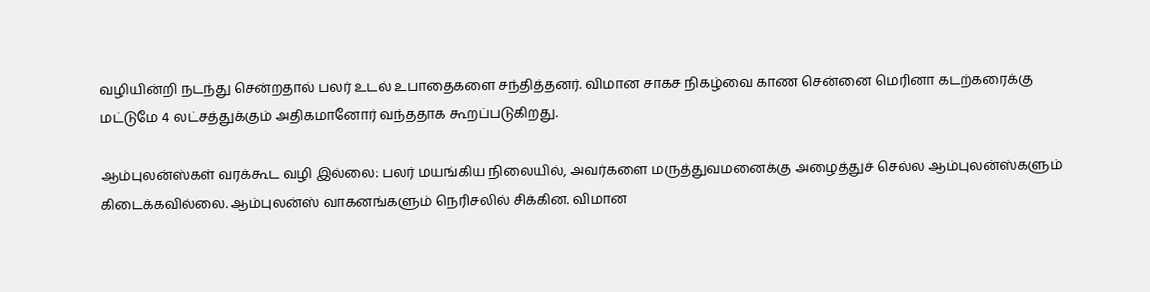வழியின்றி நடந்து சென்றதால் பலர் உடல் உபாதைகளை சந்தித்தனர். விமான சாகச நிகழ்வை காண சென்னை மெரினா கடற்கரைக்கு மட்டுமே 4 லட்சத்துக்கும் அதிகமானோர் வந்ததாக கூறப்படுகிறது.

ஆம்புலன்ஸ்கள் வரக்கூட வழி இல்லை: பலர் மயங்கிய நிலையில், அவர்களை மருத்துவமனைக்கு அழைத்துச் செல்ல ஆம்புலன்ஸ்களும் கிடைக்கவில்லை. ஆம்புலன்ஸ் வாகனங்களும் நெரிசலில் சிக்கின. விமான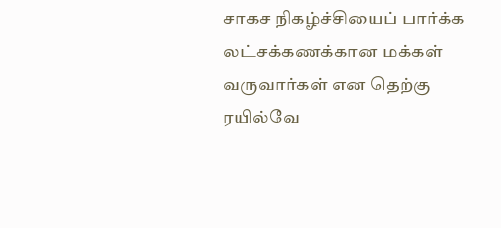சாகச நிகழ்ச்சியைப் பார்க்க லட்சக்கணக்கான மக்கள் வருவார்கள் என தெற்கு ரயில்வே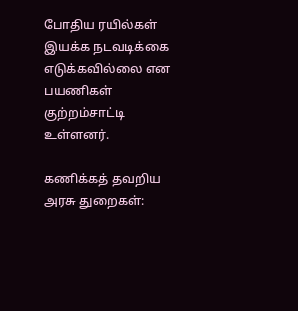போதிய ரயில்கள் இயக்க நடவடிக்கை எடுக்கவில்லை என பயணிகள் குற்றம்சாட்டி உள்ளனர்.

கணிக்கத் தவறிய அரசு துறைகள்: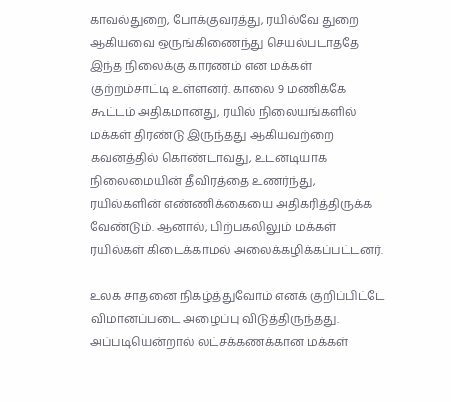காவல்துறை, போக்குவரத்து, ரயில்வே துறை ஆகியவை ஒருங்கிணைந்து செயல்படாததே இந்த நிலைக்கு காரணம் என மக்கள் குற்றம்சாட்டி உள்ளனர். காலை 9 மணிக்கே கூட்டம் அதிகமானது, ரயில் நிலையங்களில் மக்கள் திரண்டு இருந்தது ஆகியவற்றை கவனத்தில் கொண்டாவது, உடனடியாக நிலைமையின் தீவிரத்தை உணர்ந்து, ரயில்களின் எண்ணிக்கையை அதிகரித்திருக்க வேண்டும். ஆனால், பிற்பகலிலும் மக்கள் ரயில்கள் கிடைக்காமல் அலைக்கழிக்கப்பட்டனர்.

உலக சாதனை நிகழ்த்துவோம் எனக் குறிப்பிட்டே விமானப்படை அழைப்பு விடுத்திருந்தது. அப்படியென்றால் லட்சக்கணக்கான மக்கள்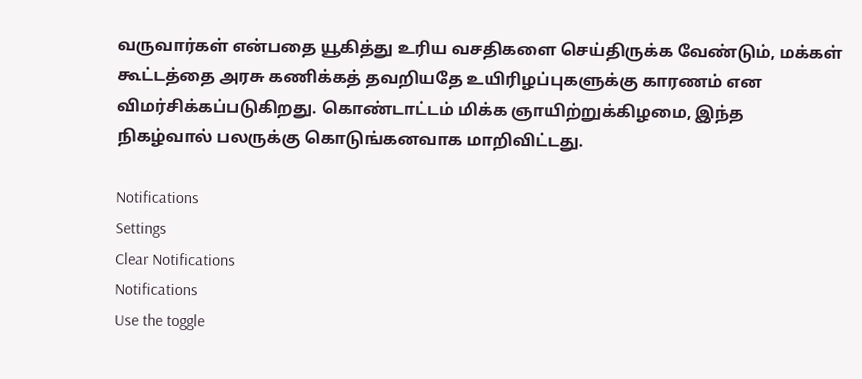வருவார்கள் என்பதை யூகித்து உரிய வசதிகளை செய்திருக்க வேண்டும், மக்கள் கூட்டத்தை அரசு கணிக்கத் தவறியதே உயிரிழப்புகளுக்கு காரணம் என விமர்சிக்கப்படுகிறது. கொண்டாட்டம் மிக்க ஞாயிற்றுக்கிழமை, இந்த நிகழ்வால் பலருக்கு கொடுங்கனவாக மாறிவிட்டது.

Notifications
Settings
Clear Notifications
Notifications
Use the toggle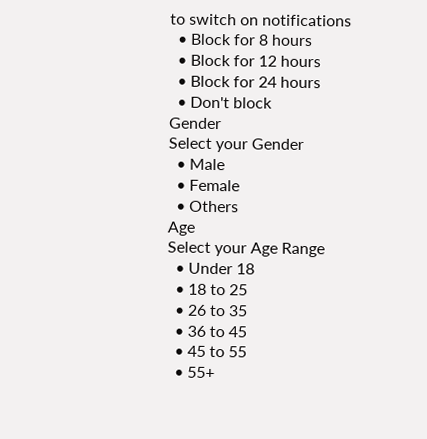to switch on notifications
  • Block for 8 hours
  • Block for 12 hours
  • Block for 24 hours
  • Don't block
Gender
Select your Gender
  • Male
  • Female
  • Others
Age
Select your Age Range
  • Under 18
  • 18 to 25
  • 26 to 35
  • 36 to 45
  • 45 to 55
  • 55+